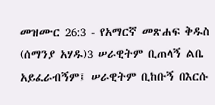መዝሙር 26:3 - የአማርኛ መጽሐፍ ቅዱስ (ሰማንያ አሃዱ)3 ሠራዊትም ቢጠላኝ ልቤ አይፈራብኝም፤ ሠራዊትም ቢከቡኝ በእርሱ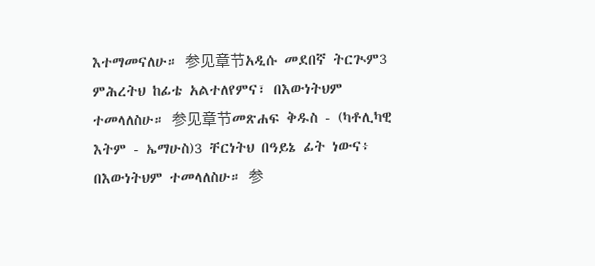እተማመናለሁ። 参见章节አዲሱ መደበኛ ትርጒም3 ምሕረትህ ከፊቴ አልተለየምና፣ በእውነትህም ተመላለስሁ። 参见章节መጽሐፍ ቅዱስ - (ካቶሊካዊ እትም - ኤማሁስ)3 ቸርነትህ በዓይኔ ፊት ነውና፥ በእውነትህም ተመላለስሁ። 参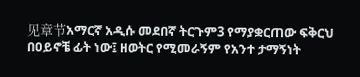见章节አማርኛ አዲሱ መደበኛ ትርጉም3 የማያቋርጠው ፍቅርህ በዐይኖቼ ፊት ነው፤ ዘወትር የሚመራኝም የአንተ ታማኝነት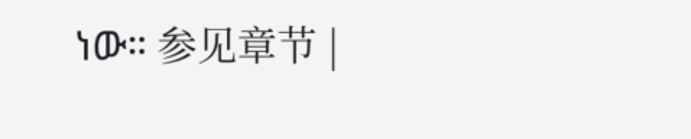ነው። 参见章节 |